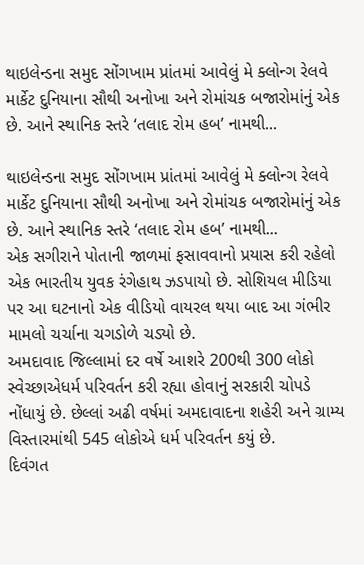થાઇલેન્ડના સમુદ સોંગખામ પ્રાંતમાં આવેલું મે ક્લોન્ગ રેલવે માર્કેટ દુનિયાના સૌથી અનોખા અને રોમાંચક બજારોમાંનું એક છે. આને સ્થાનિક સ્તરે ‘તલાદ રોમ હબ’ નામથી...

થાઇલેન્ડના સમુદ સોંગખામ પ્રાંતમાં આવેલું મે ક્લોન્ગ રેલવે માર્કેટ દુનિયાના સૌથી અનોખા અને રોમાંચક બજારોમાંનું એક છે. આને સ્થાનિક સ્તરે ‘તલાદ રોમ હબ’ નામથી...
એક સગીરાને પોતાની જાળમાં ફસાવવાનો પ્રયાસ કરી રહેલો એક ભારતીય યુવક રંગેહાથ ઝડપાયો છે. સોશિયલ મીડિયા પર આ ઘટનાનો એક વીડિયો વાયરલ થયા બાદ આ ગંભીર મામલો ચર્ચાના ચગડોળે ચડ્યો છે.
અમદાવાદ જિલ્લામાં દર વર્ષે આશરે 200થી 300 લોકો સ્વેચ્છાએધર્મ પરિવર્તન કરી રહ્યા હોવાનું સરકારી ચોપડે નોંધાયું છે. છેલ્લાં અઢી વર્ષમાં અમદાવાદના શહેરી અને ગ્રામ્ય વિસ્તારમાંથી 545 લોકોએ ધર્મ પરિવર્તન કયું છે.
દિવંગત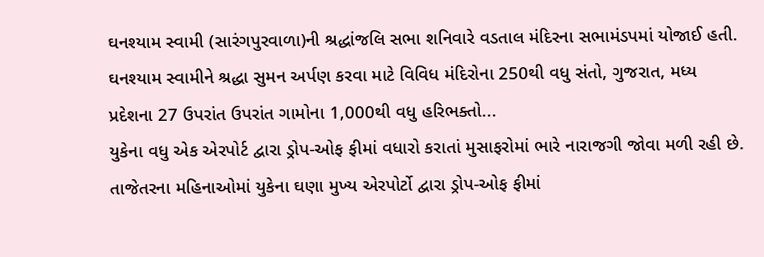ઘનશ્યામ સ્વામી (સારંગપુરવાળા)ની શ્રદ્ધાંજલિ સભા શનિવારે વડતાલ મંદિરના સભામંડપમાં યોજાઈ હતી. ઘનશ્યામ સ્વામીને શ્રદ્ધા સુમન અર્પણ કરવા માટે વિવિધ મંદિરોના 250થી વધુ સંતો, ગુજરાત, મધ્ય પ્રદેશના 27 ઉપરાંત ઉપરાંત ગામોના 1,000થી વધુ હરિભક્તો...
યુકેના વધુ એક એરપોર્ટ દ્વારા ડ્રોપ-ઓફ ફીમાં વધારો કરાતાં મુસાફરોમાં ભારે નારાજગી જોવા મળી રહી છે. તાજેતરના મહિનાઓમાં યુકેના ઘણા મુખ્ય એરપોર્ટો દ્વારા ડ્રોપ-ઓફ ફીમાં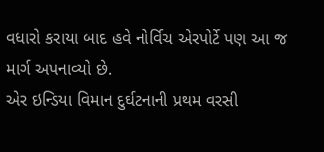વધારો કરાયા બાદ હવે નોર્વિચ એરપોર્ટે પણ આ જ માર્ગ અપનાવ્યો છે.
એર ઇન્ડિયા વિમાન દુર્ઘટનાની પ્રથમ વરસી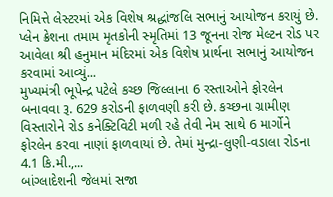નિમિત્તે લેસ્ટરમાં એક વિશેષ શ્રદ્ધાંજલિ સભાનું આયોજન કરાયું છે. પ્લેન ક્રેશના તમામ મૃતકોની સ્મૃતિમાં 13 જૂનના રોજ મેલ્ટન રોડ પર આવેલા શ્રી હનુમાન મંદિરમાં એક વિશેષ પ્રાર્થના સભાનું આયોજન કરવામાં આવ્યું...
મુખ્યમંત્રી ભૂપેન્દ્ર પટેલે કચ્છ જિલ્લાના 6 રસ્તાઓને ફોરલેન બનાવવા રૂ. 629 કરોડની ફાળવણી કરી છે. કચ્છના ગ્રામીણ વિસ્તારોને રોડ કનેક્ટિવિટી મળી રહે તેવી નેમ સાથે 6 માર્ગોને ફોરલેન કરવા નાણાં ફાળવાયાં છે. તેમાં મુન્દ્રા-લુણી-વડાલા રોડના 4.1 કિ.મી.,...
બાંગ્લાદેશની જેલમાં સજા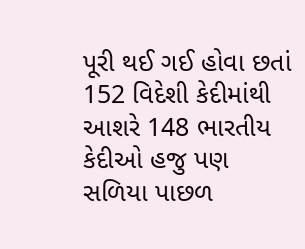પૂરી થઈ ગઈ હોવા છતાં 152 વિદેશી કેદીમાંથી આશરે 148 ભારતીય કેદીઓ હજુ પણ સળિયા પાછળ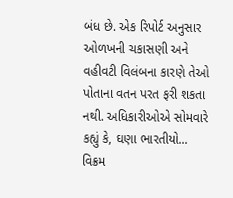બંધ છે. એક રિપોર્ટ અનુસાર ઓળખની ચકાસણી અને વહીવટી વિલંબના કારણે તેઓ પોતાના વતન પરત ફરી શકતા નથી. અધિકારીઓએ સોમવારે કહ્યું કે, ઘણા ભારતીયો...
વિક્રમ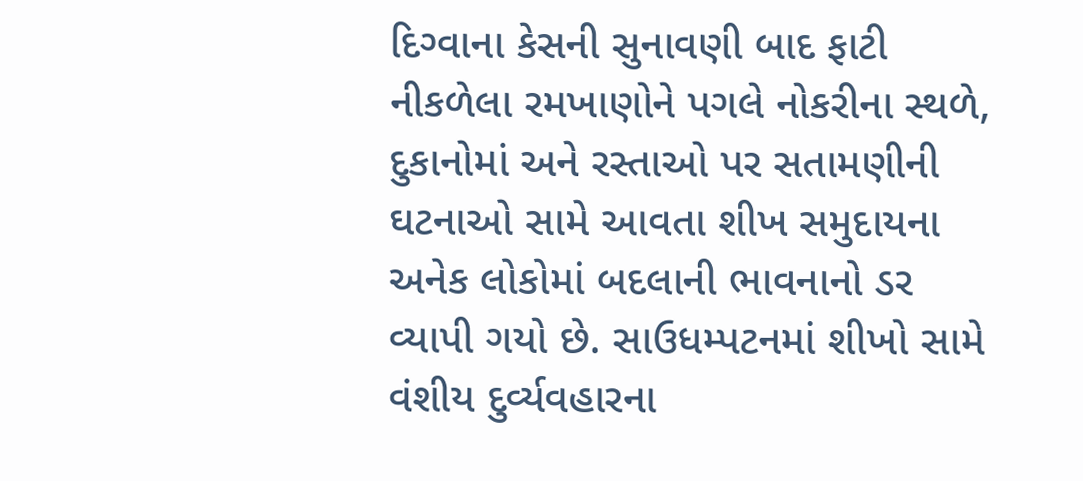દિગ્વાના કેસની સુનાવણી બાદ ફાટી નીકળેલા રમખાણોને પગલે નોકરીના સ્થળે, દુકાનોમાં અને રસ્તાઓ પર સતામણીની ઘટનાઓ સામે આવતા શીખ સમુદાયના અનેક લોકોમાં બદલાની ભાવનાનો ડર વ્યાપી ગયો છે. સાઉધમ્પટનમાં શીખો સામે વંશીય દુર્વ્યવહારના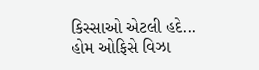કિસ્સાઓ એટલી હદે...
હોમ ઓફિસે વિઝા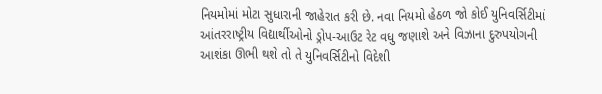નિયમોમાં મોટા સુધારાની જાહેરાત કરી છે. નવા નિયમો હેઠળ જો કોઈ યુનિવર્સિટીમાં આંતરરાષ્ટ્રીય વિદ્યાર્થીઓનો ડ્રોપ-આઉટ રેટ વધુ જણાશે અને વિઝાના દુરુપયોગની આશંકા ઊભી થશે તો તે યુનિવર્સિટીનો વિદેશી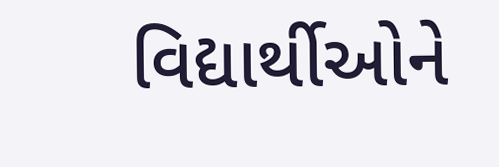વિદ્યાર્થીઓને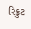રિક્રુટ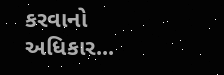કરવાનો અધિકાર...